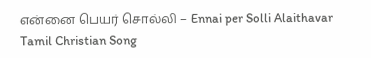என்னை பெயர் சொல்லி – Ennai per Solli Alaithavar Tamil Christian Song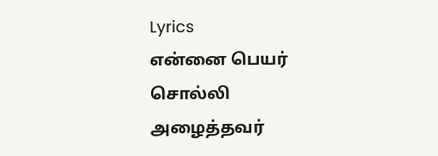Lyrics
என்னை பெயர் சொல்லி அழைத்தவர்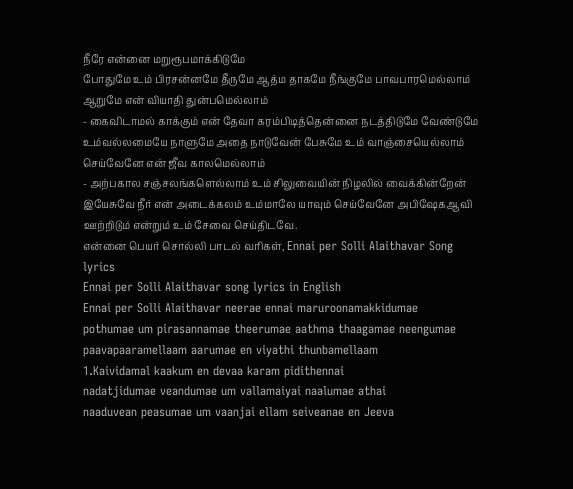நீரே என்னை மறுரூபமாக்கிடுமே
போதுமே உம் பிரசன்னமே தீருமே ஆத்ம தாகமே நீங்குமே பாவபாரமெல்லாம் ஆறுமே என் வியாதி துன்பமெல்லாம்
- கைவிடாமல் காக்கும் என் தேவா கரம்பிடித்தென்னை நடத்திடுமே வேண்டுமே உம்வல்லமையே நாளுமே அதை நாடுவேன் பேசுமே உம் வாஞ்சையெல்லாம் செய்வேனே என் ஜீவ காலமெல்லாம்
- அற்பகால சஞ்சலங்களெல்லாம் உம் சிலுவையின் நிழலில் வைக்கின்றேன் இயேசுவே நீர் என் அடைக்கலம் உம்மாலே யாவும் செய்வேனே அபிஷேகஆவி ஊற்றிடும் என்றும் உம் சேவை செய்திடவே.
என்னை பெயர் சொல்லி பாடல் வரிகள், Ennai per Solli Alaithavar Song lyrics
Ennai per Solli Alaithavar song lyrics in English
Ennai per Solli Alaithavar neerae ennai maruroonamakkidumae
pothumae um pirasannamae theerumae aathma thaagamae neengumae
paavapaaramellaam aarumae en viyathi thunbamellaam
1.Kaividamal kaakum en devaa karam pidithennai
nadatjidumae veandumae um vallamaiyai naalumae athai
naaduvean peasumae um vaanjai ellam seiveanae en Jeeva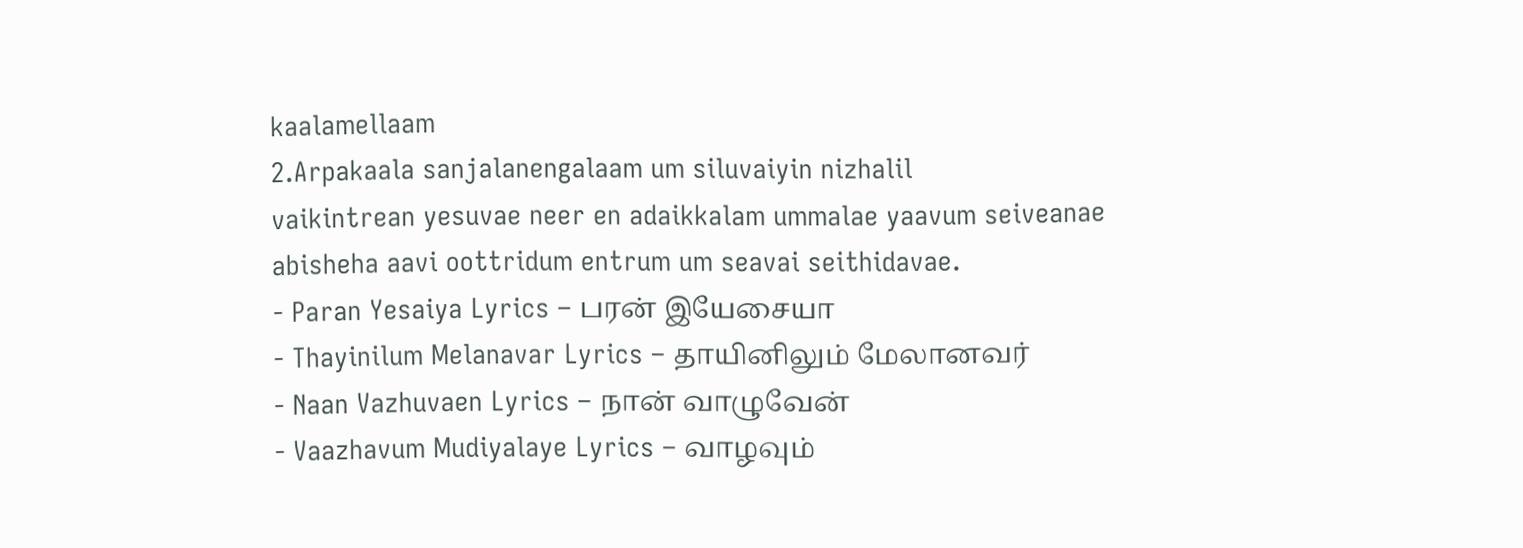kaalamellaam
2.Arpakaala sanjalanengalaam um siluvaiyin nizhalil
vaikintrean yesuvae neer en adaikkalam ummalae yaavum seiveanae
abisheha aavi oottridum entrum um seavai seithidavae.
- Paran Yesaiya Lyrics – பரன் இயேசையா
- Thayinilum Melanavar Lyrics – தாயினிலும் மேலானவர்
- Naan Vazhuvaen Lyrics – நான் வாழுவேன்
- Vaazhavum Mudiyalaye Lyrics – வாழவும்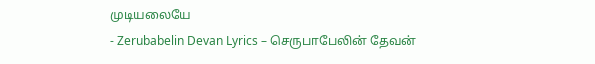முடியலையே
- Zerubabelin Devan Lyrics – செருபாபேலின் தேவன்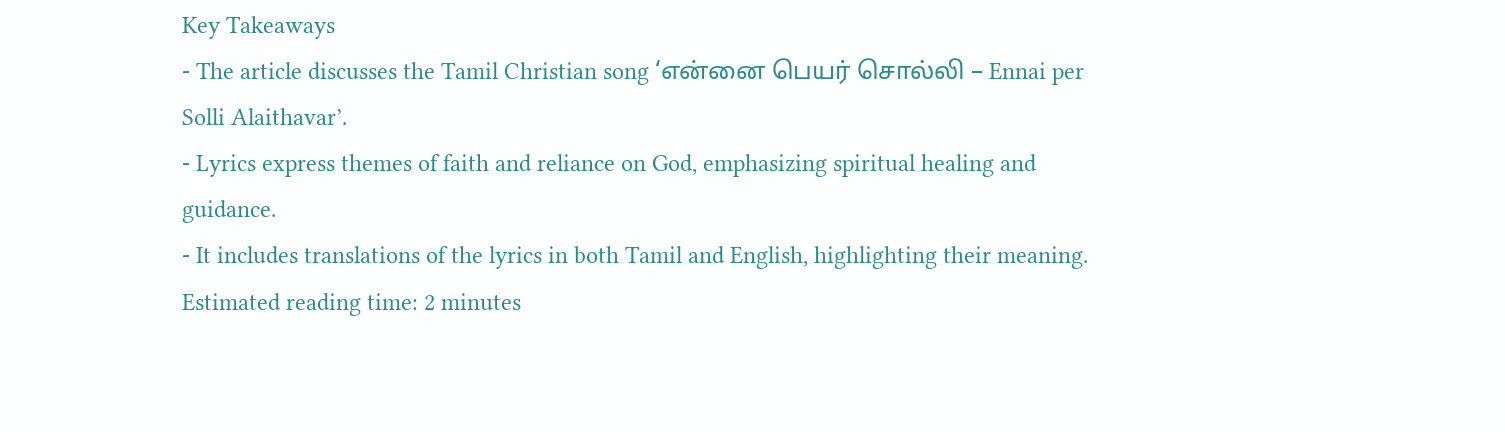Key Takeaways
- The article discusses the Tamil Christian song ‘என்னை பெயர் சொல்லி – Ennai per Solli Alaithavar’.
- Lyrics express themes of faith and reliance on God, emphasizing spiritual healing and guidance.
- It includes translations of the lyrics in both Tamil and English, highlighting their meaning.
Estimated reading time: 2 minutes